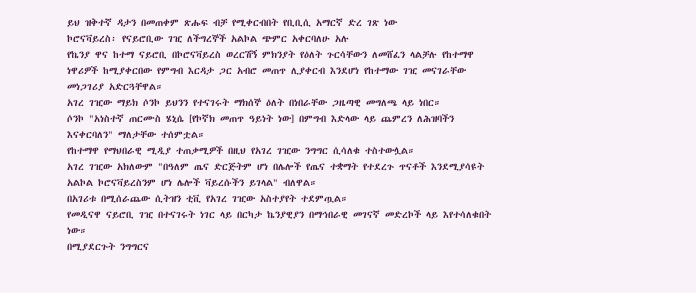ይህ ዝቅተኛ ዳታን በመጠቀም ጽሑፍ ብቻ የሚቀርብበት የቢቢሲ አማርኛ ድረ ገጽ ነው
ኮሮናቫይረስ፡ የናይሮቢው ገዢ ለችግረኞች አልኮል ጭምር አቀርባለሁ አሉ
የኬንያ ዋና ከተማ ናይሮቢ በኮሮናቫይረስ ወረርሽኝ ምክንያት የዕለት ጉርሳቸውን ለመሸፈን ላልቻሉ የከተማዋ ነዋሪዎች ከሚያቀርበው የምግብ እርዳታ ጋር አብሮ መጠጥ ሊያቀርብ እንደሆነ የከተማው ገዢ መናገራቸው መነጋገሪያ አድርጓቸዋል።
አገረ ገዢው ማይክ ሶንኮ ይህንን የተናገሩት ማክሰኞ ዕለት በነበራቸው ጋዜጣዊ መግለጫ ላይ ነበር።
ሶንኮ "አነስተኛ ጠርሙስ ሄኒሴ [የኮኛክ መጠጥ ዓይነት ነው] በምግብ እድላው ላይ ጨምረን ለሕዝባችን እናቀርባለን" ማለታቸው ተሰምቷል።
የከተማዋ የማህበራዊ ሚዲያ ተጠቃሚዎች በዚህ የአገረ ገዢው ንግግር ሲሳለቁ ተስተውሏል።
አገረ ገዢው አክለውም "በዓለም ጤና ድርጅትም ሆነ በሌሎች የጤና ተቋማት የተደረጉ ጥናቶች እንደሚያሳዩት አልኮል ኮሮናቫይረስንም ሆነ ሌሎች ቫይረሱችን ይገላል" ብለዋል።
በአገሪቱ በሚሰራጨው ሲትዝን ቲቪ የአገረ ገዢው አስተያየት ተደምጧል።
የመዲናዋ ናይሮቢ ገዢ በተናገሩት ነገር ላይ በርካታ ኬንያዊያን በማኅበራዊ መገናኛ መድረኮች ላይ እየተሳለቁበት ነው።
በሚያደርጉት ንግግርና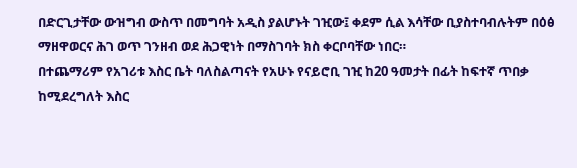በድርጊታቸው ውዝግብ ውስጥ በመግባት አዲስ ያልሆኑት ገዢው፤ ቀደም ሲል እሳቸው ቢያስተባብሉትም በዕፅ ማዘዋወርና ሕገ ወጥ ገንዘብ ወደ ሕጋዊነት በማስገባት ክስ ቀርቦባቸው ነበር።
በተጨማሪም የአገሪቱ እስር ቤት ባለስልጣናት የአሁኑ የናይሮቢ ገዢ ከ20 ዓመታት በፊት ከፍተኛ ጥበቃ ከሚደረግለት እስር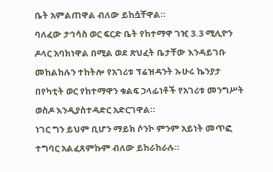ቤት አምልጠዋል ብለው ይከሷቸዋል።
ባለፈው ታኅሳስ ወር ፍርድ ቤት የከተማዋ ገዢ 3.3 ሚሊዮን ዶላር አባክነዋል በሚል ወደ ጽህፈት ቤታቸው እንዳይገቡ መከልከሉን ተከትሎ የአገሪቱ ፕሬዝዳንት ኡሁሩ ኬንያታ በየካቲት ወር የከተማዋን ቁልፍ ኃላፊነቶች የአገሪቱ መንግሥት ወስዶ እንዲያስተዳድር አድርገዋል።
ነገር ግን ይህም ቢሆን ማይክ ሶንኮ ምንም አይነት መጥፎ ተግባር አልፈጸምኩም ብለው ይከራከራሉ።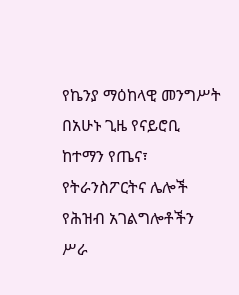የኬንያ ማዕከላዊ መንግሥት በአሁኑ ጊዜ የናይሮቢ ከተማን የጤና፣ የትራንስፖርትና ሌሎች የሕዝብ አገልግሎቶችን ሥራ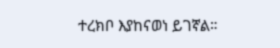ተረክቦ እያከናወነ ይገኛል።